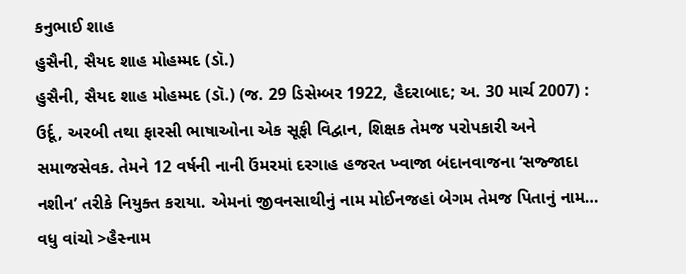કનુભાઈ શાહ
હુસૈની, સૈયદ શાહ મોહમ્મદ (ડૉ.)
હુસૈની, સૈયદ શાહ મોહમ્મદ (ડૉ.) (જ. 29 ડિસેમ્બર 1922, હૈદરાબાદ; અ. 30 માર્ચ 2007) : ઉર્દૂ, અરબી તથા ફારસી ભાષાઓના એક સૂફી વિદ્વાન, શિક્ષક તેમજ પરોપકારી અને સમાજસેવક. તેમને 12 વર્ષની નાની ઉંમરમાં દરગાહ હજરત ખ્વાજા બંદાનવાજના ‘સજ્જાદા નશીન’ તરીકે નિયુક્ત કરાયા. એમનાં જીવનસાથીનું નામ મોઈનજહાં બેગમ તેમજ પિતાનું નામ…
વધુ વાંચો >હૈસ્નામ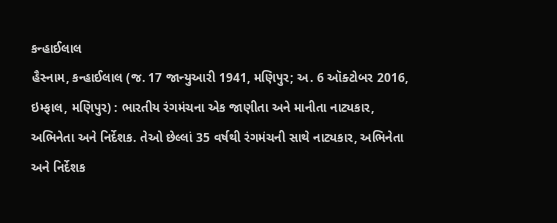કન્હાઈલાલ
હૈસ્નામ, કન્હાઈલાલ (જ. 17 જાન્યુઆરી 1941, મણિપુર; અ. 6 ઑક્ટોબર 2016, ઇમ્ફાલ, મણિપુર) : ભારતીય રંગમંચના એક જાણીતા અને માનીતા નાટ્યકાર, અભિનેતા અને નિર્દેશક. તેઓ છેલ્લાં 35 વર્ષથી રંગમંચની સાથે નાટ્યકાર, અભિનેતા અને નિર્દેશક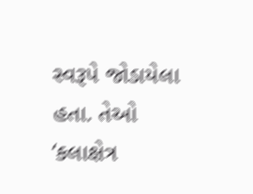સ્વરૂપે જોડાયેલા હતા. તેઓ ‘કલાક્ષેત્ર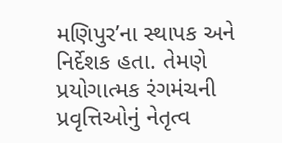મણિપુર’ના સ્થાપક અને નિર્દેશક હતા. તેમણે પ્રયોગાત્મક રંગમંચની પ્રવૃત્તિઓનું નેતૃત્વ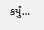કર્યું…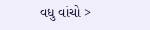વધુ વાંચો >